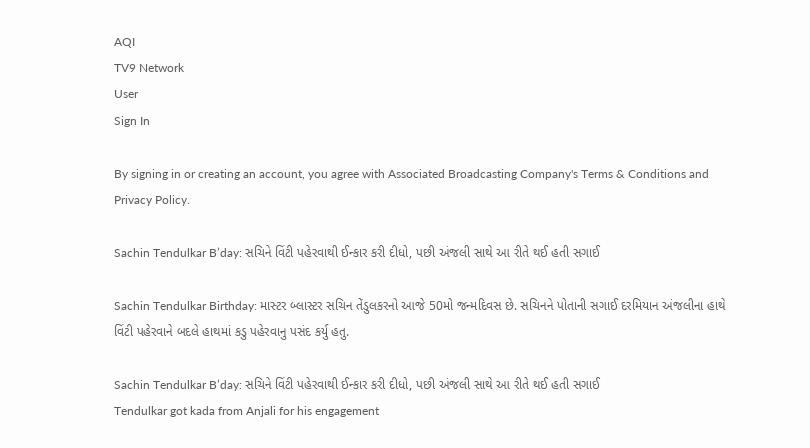AQI
TV9 Network
User
Sign In

By signing in or creating an account, you agree with Associated Broadcasting Company's Terms & Conditions and Privacy Policy.

Sachin Tendulkar B’day: સચિને વિંટી પહેરવાથી ઈન્કાર કરી દીધો, પછી અંજલી સાથે આ રીતે થઈ હતી સગાઈ

Sachin Tendulkar Birthday: માસ્ટર બ્લાસ્ટર સચિન તેંડુલકરનો આજે 50મો જન્મદિવસ છે. સચિનને પોતાની સગાઈ દરમિયાન અંજલીના હાથે વિંટી પહેરવાને બદલે હાથમાં કડુ પહેરવાનુ પસંદ કર્યુ હતુ.

Sachin Tendulkar B’day: સચિને વિંટી પહેરવાથી ઈન્કાર કરી દીધો, પછી અંજલી સાથે આ રીતે થઈ હતી સગાઈ
Tendulkar got kada from Anjali for his engagement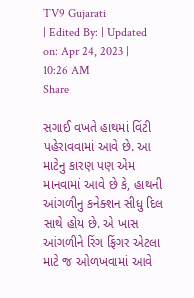TV9 Gujarati
| Edited By: | Updated on: Apr 24, 2023 | 10:26 AM
Share

સગાઈ વખતે હાથમાં વિંટી પહેરાવવામાં આવે છે. આ માટેનુ કારણ પણ એમ માનવામાં આવે છે કે, હાથની આંગળીનુ કનેક્શન સીધુ દિલ સાથે હોય છે. એ ખાસ આંગળીને રિંગ ફિંગર એટલા માટે જ ઓળખવામાં આવે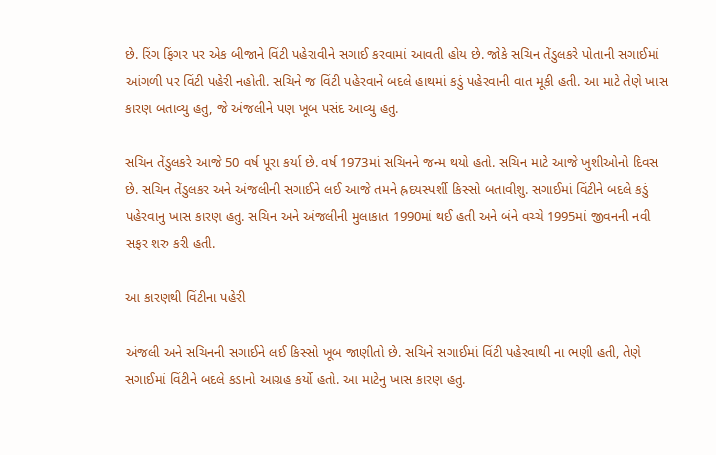છે. રિંગ ફિંગર પર એક બીજાને વિંટી પહેરાવીને સગાઈ કરવામાં આવતી હોય છે. જોકે સચિન તેંડુલકરે પોતાની સગાઈમાં આંગળી પર વિંટી પહેરી નહોતી. સચિને જ વિંટી પહેરવાને બદલે હાથમાં કડું પહેરવાની વાત મૂકી હતી. આ માટે તેણે ખાસ કારણ બતાવ્યુ હતુ, જે અંજલીને પણ ખૂબ પસંદ આવ્યુ હતુ.

સચિન તેંડુલકરે આજે 50 વર્ષ પૂરા કર્યા છે. વર્ષ 1973માં સચિનને જન્મ થયો હતો. સચિન માટે આજે ખુશીઓનો દિવસ છે. સચિન તેંડુલકર અને અંજલીની સગાઈને લઈ આજે તમને હ્રદયસ્પર્શી કિસ્સો બતાવીશુ. સગાઈમાં વિંટીને બદલે કડું પહેરવાનુ ખાસ કારણ હતુ. સચિન અને અંજલીની મુલાકાત 1990માં થઈ હતી અને બંને વચ્ચે 1995માં જીવનની નવી સફર શરુ કરી હતી.

આ કારણથી વિંટીના પહેરી

અંજલી અને સચિનની સગાઈને લઈ કિસ્સો ખૂબ જાણીતો છે. સચિને સગાઈમાં વિંટી પહેરવાથી ના ભણી હતી, તેણે સગાઈમાં વિંટીને બદલે કડાનો આગ્રહ કર્યો હતો. આ માટેનુ ખાસ કારણ હતુ.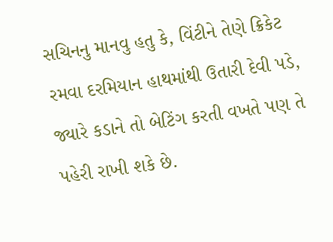સચિનનુ માનવુ હતુ કે, વિંટીને તેણે ક્રિકેટ રમવા દરમિયાન હાથમાંથી ઉતારી દેવી પડે, જ્યારે કડાને તો બેટિંગ કરતી વખતે પણ તે પહેરી રાખી શકે છે.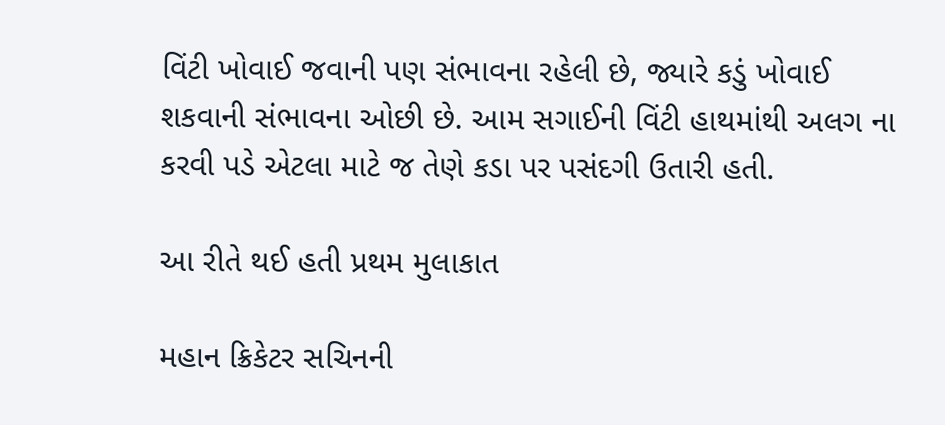વિંટી ખોવાઈ જવાની પણ સંભાવના રહેલી છે, જ્યારે કડું ખોવાઈ શકવાની સંભાવના ઓછી છે. આમ સગાઈની વિંટી હાથમાંથી અલગ ના કરવી પડે એટલા માટે જ તેણે કડા પર પસંદગી ઉતારી હતી.

આ રીતે થઈ હતી પ્રથમ મુલાકાત

મહાન ક્રિકેટર સચિનની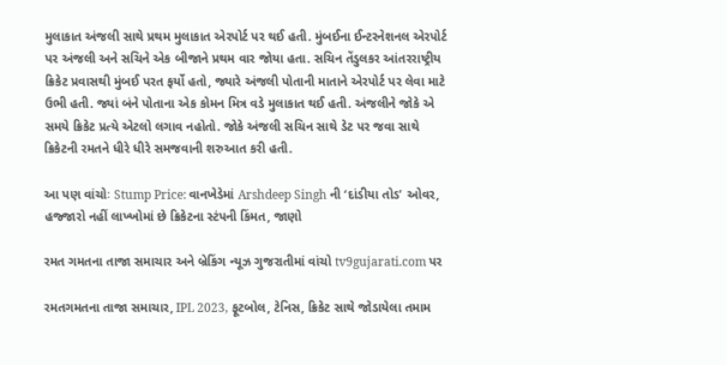મુલાકાત અંજલી સાથે પ્રથમ મુલાકાત એરપોર્ટ પર થઈ હતી. મુંબઈના ઈન્ટરનેશનલ એરપોર્ટ પર અંજલી અને સચિને એક બીજાને પ્રથમ વાર જોયા હતા. સચિન તેંડુલકર આંતરરાષ્ટ્રીય ક્રિકેટ પ્રવાસથી મુંબઈ પરત ફર્યો હતો, જ્યારે અંજલી પોતાની માતાને એરપોર્ટ પર લેવા માટે ઉભી હતી. જ્યાં બંને પોતાના એક કોમન મિત્ર વડે મુલાકાત થઈ હતી. અંજલીને જોકે એ સમયે ક્રિકેટ પ્રત્યે એટલો લગાવ નહોતો. જોકે અંજલી સચિન સાથે ડેટ પર જવા સાથે ક્રિકેટની રમતને ધીરે ધીરે સમજવાની શરુઆત કરી હતી.

આ પણ વાંચોઃ Stump Price: વાનખેડેમાં Arshdeep Singh ની ‘દાંડીયા તોડ’ ઓવર, હજ્જારો નહીં લાખ્ખોમાં છે ક્રિકેટના સ્ટંપની કિંમત, જાણો

રમત ગમતના તાજા સમાચાર અને બ્રેકિંગ ન્યૂઝ ગુજરાતીમાં વાંચો tv9gujarati.com પર

રમતગમતના તાજા સમાચાર, IPL 2023, ફૂટબોલ, ટેનિસ, ક્રિકેટ સાથે જોડાયેલા તમામ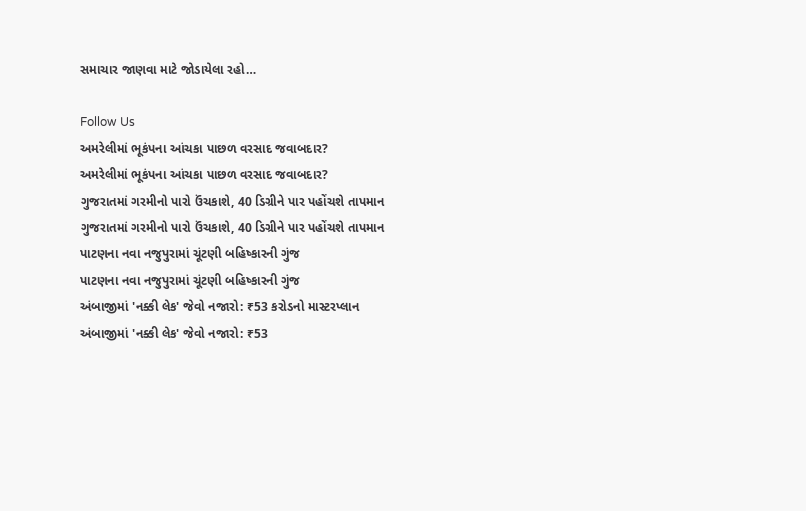સમાચાર જાણવા માટે જોડાયેલા રહો…

Follow Us
અમરેલીમાં ભૂકંપના આંચકા પાછળ વરસાદ જવાબદાર?
અમરેલીમાં ભૂકંપના આંચકા પાછળ વરસાદ જવાબદાર?
ગુજરાતમાં ગરમીનો પારો ઉંચકાશે, 40 ડિગ્રીને પાર પહોંચશે તાપમાન
ગુજરાતમાં ગરમીનો પારો ઉંચકાશે, 40 ડિગ્રીને પાર પહોંચશે તાપમાન
પાટણના નવા નજુપુરામાં ચૂંટણી બહિષ્કારની ગુંજ
પાટણના નવા નજુપુરામાં ચૂંટણી બહિષ્કારની ગુંજ
અંબાજીમાં 'નક્કી લેક' જેવો નજારો: ₹53 કરોડનો માસ્ટરપ્લાન
અંબાજીમાં 'નક્કી લેક' જેવો નજારો: ₹53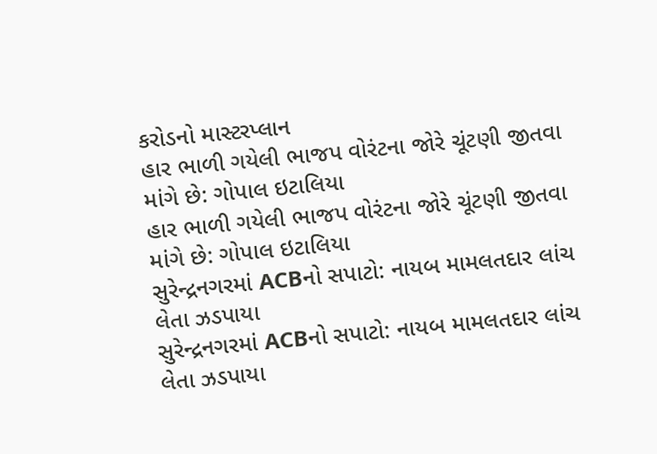કરોડનો માસ્ટરપ્લાન
હાર ભાળી ગયેલી ભાજપ વોરંટના જોરે ચૂંટણી જીતવા માંગે છે: ગોપાલ ઇટાલિયા
હાર ભાળી ગયેલી ભાજપ વોરંટના જોરે ચૂંટણી જીતવા માંગે છે: ગોપાલ ઇટાલિયા
સુરેન્દ્રનગરમાં ACBનો સપાટો: નાયબ મામલતદાર લાંચ લેતા ઝડપાયા
સુરેન્દ્રનગરમાં ACBનો સપાટો: નાયબ મામલતદાર લાંચ લેતા ઝડપાયા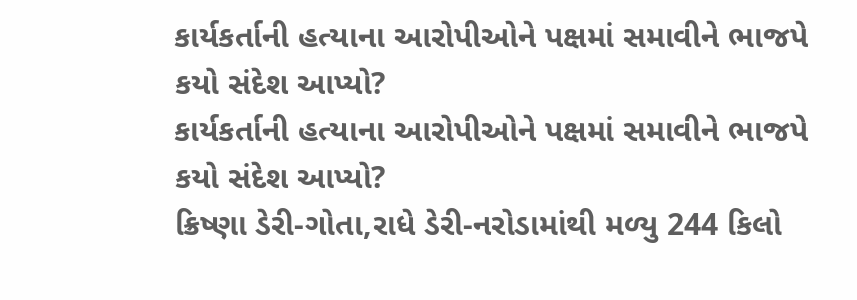કાર્યકર્તાની હત્યાના આરોપીઓને પક્ષમાં સમાવીને ભાજપે કયો સંદેશ આપ્યો?
કાર્યકર્તાની હત્યાના આરોપીઓને પક્ષમાં સમાવીને ભાજપે કયો સંદેશ આપ્યો?
ક્રિષ્ણા ડેરી-ગોતા,રાધે ડેરી-નરોડામાંથી મળ્યુ 244 કિલો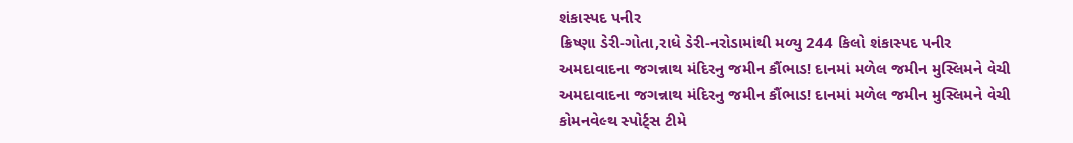શંકાસ્પદ પનીર
ક્રિષ્ણા ડેરી-ગોતા,રાધે ડેરી-નરોડામાંથી મળ્યુ 244 કિલો શંકાસ્પદ પનીર
અમદાવાદના જગન્નાથ મંદિરનુ જમીન કૌંભાડ! દાનમાં મળેલ જમીન મુસ્લિમને વેચી
અમદાવાદના જગન્નાથ મંદિરનુ જમીન કૌંભાડ! દાનમાં મળેલ જમીન મુસ્લિમને વેચી
કોમનવેલ્થ સ્પોર્ટ્સ ટીમે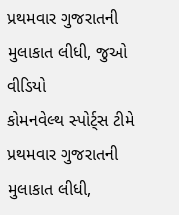પ્રથમવાર ગુજરાતની મુલાકાત લીધી, જુઓ વીડિયો
કોમનવેલ્થ સ્પોર્ટ્સ ટીમે પ્રથમવાર ગુજરાતની મુલાકાત લીધી,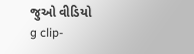જુઓ વીડિયો
g clip-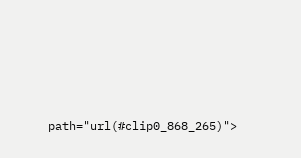path="url(#clip0_868_265)">